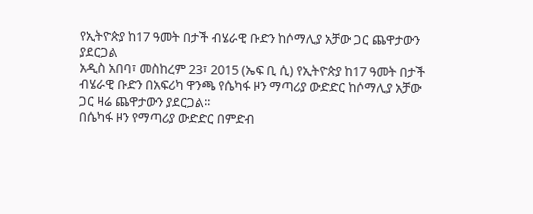የኢትዮጵያ ከ17 ዓመት በታች ብሄራዊ ቡድን ከሶማሊያ አቻው ጋር ጨዋታውን ያደርጋል
አዲስ አበባ፣ መስከረም 23፣ 2015 (ኤፍ ቢ ሲ) የኢትዮጵያ ከ17 ዓመት በታች ብሄራዊ ቡድን በአፍሪካ ዋንጫ የሴካፋ ዞን ማጣሪያ ውድድር ከሶማሊያ አቻው ጋር ዛሬ ጨዋታውን ያደርጋል፡፡
በሴካፋ ዞን የማጣሪያ ውድድር በምድብ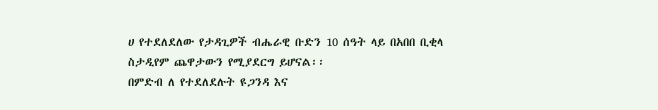ሀ የተደለደለው የታዳጊዎች ብሔራዊ ቡድን 10 ሰዓት ላይ በአበበ ቢቂላ ስታዲየም ጨዋታውን የሚያደርግ ይሆናል፡፡
በምድብ ለ የተደለደሉት ዩጋንዳ እና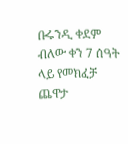ቡሩንዲ ቀደም ብለው ቀን 7 ሰዓት ላይ የመክፈቻ ጨዋታ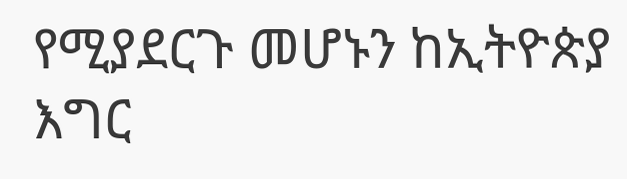የሚያደርጉ መሆኑን ከኢትዮጵያ እግር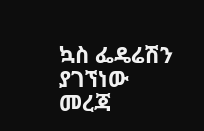ኳስ ፌዴሬሽን ያገኘነው መረጃ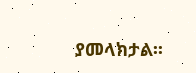ያመላክታል፡፡